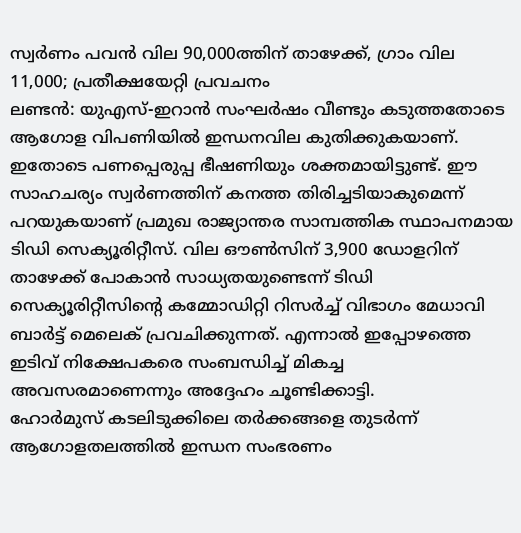സ്വർണം പവൻ വില 90,000ത്തിന് താഴേക്ക്, ഗ്രാം വില 11,000; പ്രതീക്ഷയേറ്റി പ്രവചനം
ലണ്ടൻ: യുഎസ്-ഇറാൻ സംഘർഷം വീണ്ടും കടുത്തതോടെ ആഗോള വിപണിയിൽ ഇന്ധനവില കുതിക്കുകയാണ്. ഇതോടെ പണപ്പെരുപ്പ ഭീഷണിയും ശക്തമായിട്ടുണ്ട്. ഈ സാഹചര്യം സ്വർണത്തിന് കനത്ത തിരിച്ചടിയാകുമെന്ന് പറയുകയാണ് പ്രമുഖ രാജ്യാന്തര സാമ്പത്തിക സ്ഥാപനമായ ടിഡി സെക്യൂരിറ്റീസ്. വില ഔൺസിന് 3,900 ഡോളറിന് താഴേക്ക് പോകാൻ സാധ്യതയുണ്ടെന്ന് ടിഡി സെക്യൂരിറ്റീസിന്റെ കമ്മോഡിറ്റി റിസർച്ച് വിഭാഗം മേധാവി ബാർട്ട് മെലെക് പ്രവചിക്കുന്നത്. എന്നാൽ ഇപ്പോഴത്തെ ഇടിവ് നിക്ഷേപകരെ സംബന്ധിച്ച് മികച്ച അവസരമാണെന്നും അദ്ദേഹം ചൂണ്ടിക്കാട്ടി.
ഹോർമുസ് കടലിടുക്കിലെ തർക്കങ്ങളെ തുടർന്ന് ആഗോളതലത്തിൽ ഇന്ധന സംഭരണം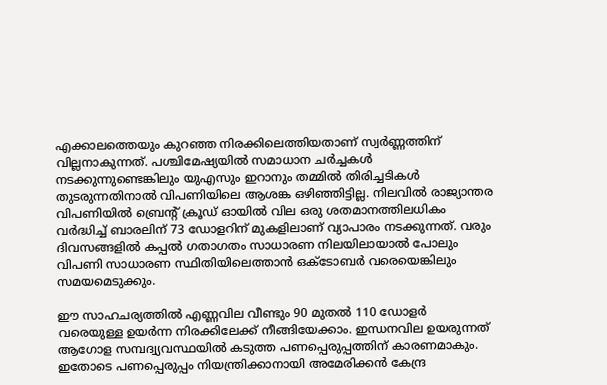എക്കാലത്തെയും കുറഞ്ഞ നിരക്കിലെത്തിയതാണ് സ്വർണ്ണത്തിന് വില്ലനാകുന്നത്. പശ്ചിമേഷ്യയിൽ സമാധാന ചർച്ചകൾ നടക്കുന്നുണ്ടെങ്കിലും യുഎസും ഇറാനും തമ്മിൽ തിരിച്ചടികൾ തുടരുന്നതിനാൽ വിപണിയിലെ ആശങ്ക ഒഴിഞ്ഞിട്ടില്ല. നിലവിൽ രാജ്യാന്തര വിപണിയിൽ ബ്രെന്റ് ക്രൂഡ് ഓയിൽ വില ഒരു ശതമാനത്തിലധികം വർദ്ധിച്ച് ബാരലിന് 73 ഡോളറിന് മുകളിലാണ് വ്യാപാരം നടക്കുന്നത്. വരും ദിവസങ്ങളിൽ കപ്പൽ ഗതാഗതം സാധാരണ നിലയിലായാൽ പോലും വിപണി സാധാരണ സ്ഥിതിയിലെത്താൻ ഒക്ടോബർ വരെയെങ്കിലും സമയമെടുക്കും.

ഈ സാഹചര്യത്തിൽ എണ്ണവില വീണ്ടും 90 മുതൽ 110 ഡോളർ വരെയുള്ള ഉയർന്ന നിരക്കിലേക്ക് നീങ്ങിയേക്കാം. ഇന്ധനവില ഉയരുന്നത് ആഗോള സമ്പദ്വ്യവസ്ഥയിൽ കടുത്ത പണപ്പെരുപ്പത്തിന് കാരണമാകും. ഇതോടെ പണപ്പെരുപ്പം നിയന്ത്രിക്കാനായി അമേരിക്കൻ കേന്ദ്ര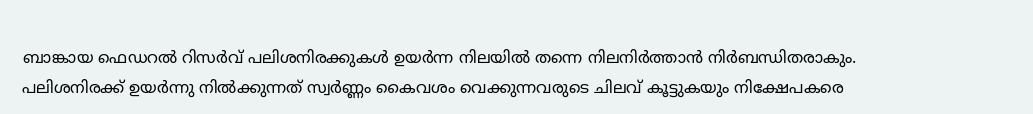ബാങ്കായ ഫെഡറൽ റിസർവ് പലിശനിരക്കുകൾ ഉയർന്ന നിലയിൽ തന്നെ നിലനിർത്താൻ നിർബന്ധിതരാകും. പലിശനിരക്ക് ഉയർന്നു നിൽക്കുന്നത് സ്വർണ്ണം കൈവശം വെക്കുന്നവരുടെ ചിലവ് കൂട്ടുകയും നിക്ഷേപകരെ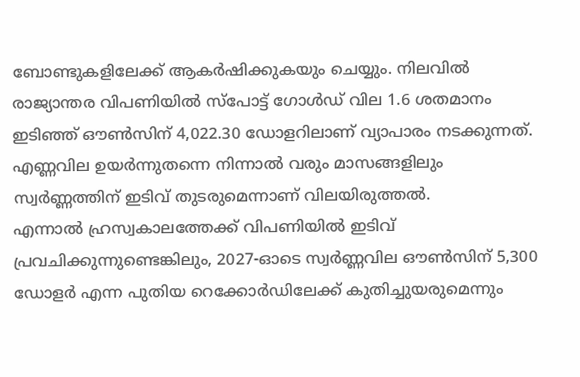ബോണ്ടുകളിലേക്ക് ആകർഷിക്കുകയും ചെയ്യും. നിലവിൽ രാജ്യാന്തര വിപണിയിൽ സ്പോട്ട് ഗോൾഡ് വില 1.6 ശതമാനം ഇടിഞ്ഞ് ഔൺസിന് 4,022.30 ഡോളറിലാണ് വ്യാപാരം നടക്കുന്നത്. എണ്ണവില ഉയർന്നുതന്നെ നിന്നാൽ വരും മാസങ്ങളിലും സ്വർണ്ണത്തിന് ഇടിവ് തുടരുമെന്നാണ് വിലയിരുത്തൽ.
എന്നാൽ ഹ്രസ്വകാലത്തേക്ക് വിപണിയിൽ ഇടിവ് പ്രവചിക്കുന്നുണ്ടെങ്കിലും, 2027-ഓടെ സ്വർണ്ണവില ഔൺസിന് 5,300 ഡോളർ എന്ന പുതിയ റെക്കോർഡിലേക്ക് കുതിച്ചുയരുമെന്നും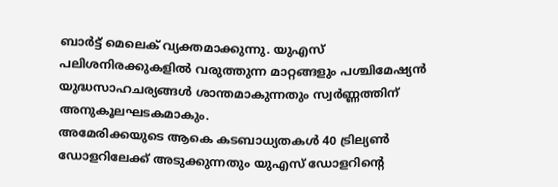ബാർട്ട് മെലെക് വ്യക്തമാക്കുന്നു. യുഎസ് പലിശനിരക്കുകളിൽ വരുത്തുന്ന മാറ്റങ്ങളും പശ്ചിമേഷ്യൻ യുദ്ധസാഹചര്യങ്ങൾ ശാന്തമാകുന്നതും സ്വർണ്ണത്തിന് അനുകൂലഘടകമാകും.
അമേരിക്കയുടെ ആകെ കടബാധ്യതകൾ 40 ട്രില്യൺ ഡോളറിലേക്ക് അടുക്കുന്നതും യുഎസ് ഡോളറിന്റെ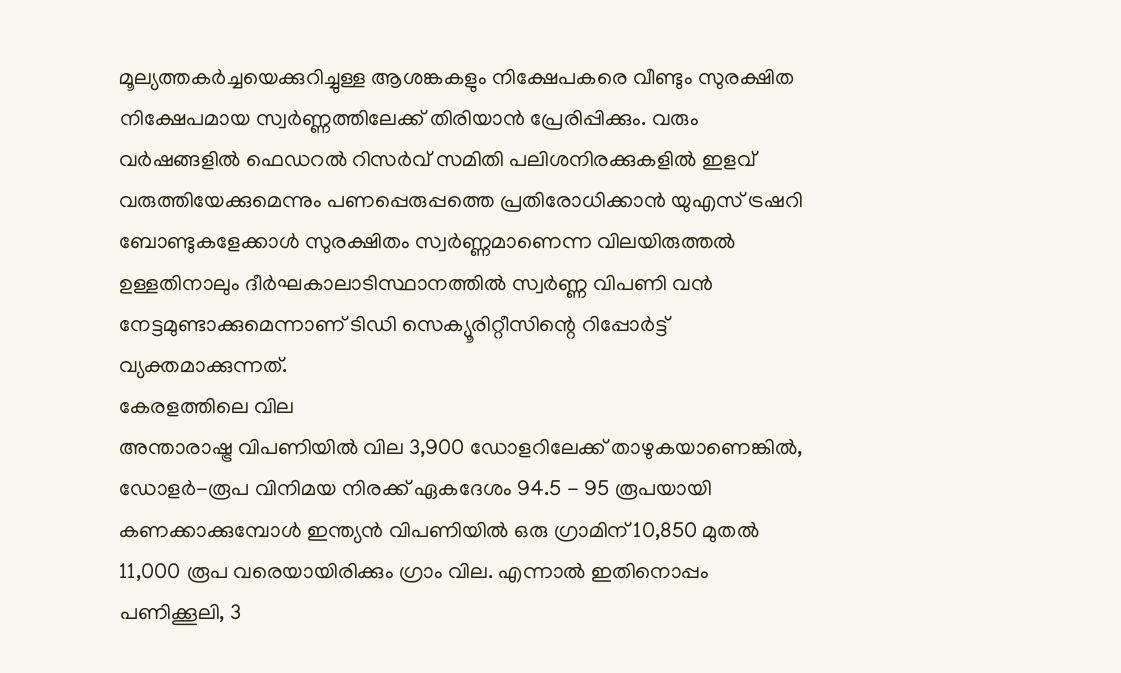മൂല്യത്തകർച്ചയെക്കുറിച്ചുള്ള ആശങ്കകളും നിക്ഷേപകരെ വീണ്ടും സുരക്ഷിത നിക്ഷേപമായ സ്വർണ്ണത്തിലേക്ക് തിരിയാൻ പ്രേരിപ്പിക്കും. വരും വർഷങ്ങളിൽ ഫെഡറൽ റിസർവ് സമിതി പലിശനിരക്കുകളിൽ ഇളവ് വരുത്തിയേക്കുമെന്നും പണപ്പെരുപ്പത്തെ പ്രതിരോധിക്കാൻ യുഎസ് ട്രഷറി ബോണ്ടുകളേക്കാൾ സുരക്ഷിതം സ്വർണ്ണമാണെന്ന വിലയിരുത്തൽ ഉള്ളതിനാലും ദീർഘകാലാടിസ്ഥാനത്തിൽ സ്വർണ്ണ വിപണി വൻ നേട്ടമുണ്ടാക്കുമെന്നാണ് ടിഡി സെക്യൂരിറ്റീസിന്റെ റിപ്പോർട്ട് വ്യക്തമാക്കുന്നത്.
കേരളത്തിലെ വില
അന്താരാഷ്ട്ര വിപണിയിൽ വില 3,900 ഡോളറിലേക്ക് താഴുകയാണെങ്കിൽ, ഡോളർ-രൂപ വിനിമയ നിരക്ക് ഏകദേശം 94.5 - 95 രൂപയായി കണക്കാക്കുമ്പോൾ ഇന്ത്യൻ വിപണിയിൽ ഒരു ഗ്രാമിന് 10,850 മുതൽ 11,000 രൂപ വരെയായിരിക്കും ഗ്രാം വില. എന്നാൽ ഇതിനൊപ്പം പണിക്കൂലി, 3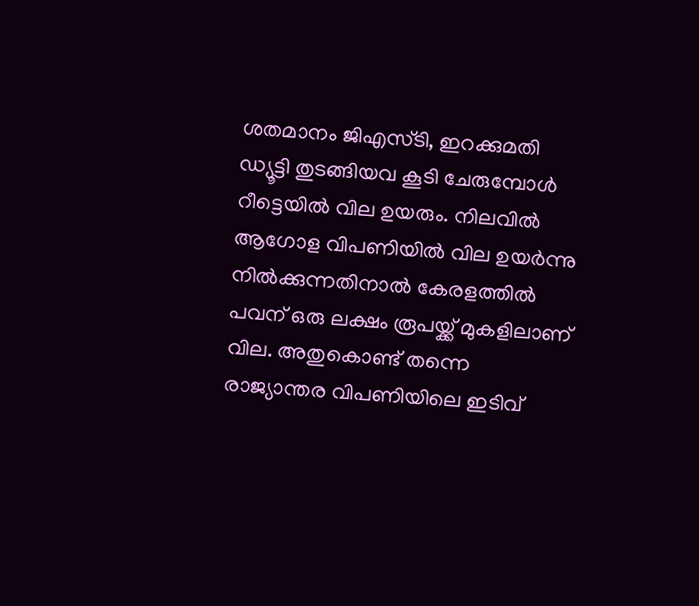ശതമാനം ജിഎസ്ടി, ഇറക്കുമതി ഡ്യൂട്ടി തുടങ്ങിയവ കൂടി ചേരുമ്പോൾ റീട്ടെയിൽ വില ഉയരും. നിലവിൽ ആഗോള വിപണിയിൽ വില ഉയർന്നു നിൽക്കുന്നതിനാൽ കേരളത്തിൽ പവന് ഒരു ലക്ഷം രൂപയ്ക്ക് മുകളിലാണ് വില. അതുകൊണ്ട് തന്നെ രാജ്യാന്തര വിപണിയിലെ ഇടിവ്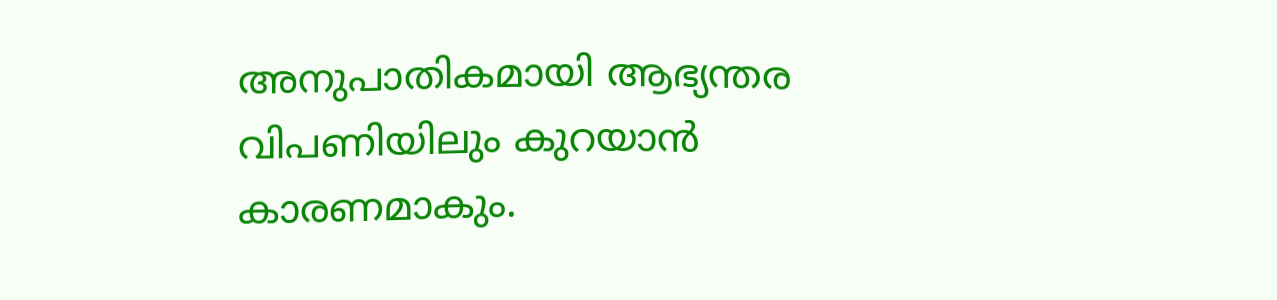അനുപാതികമായി ആഭ്യന്തര വിപണിയിലും കുറയാൻ കാരണമാകും.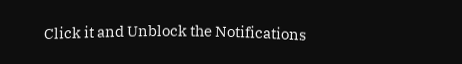Click it and Unblock the Notifications